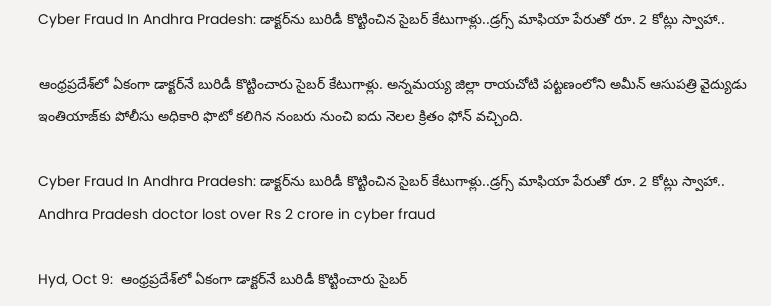Cyber Fraud In Andhra Pradesh: డాక్టర్‌ను బురిడీ కొట్టించిన సైబర్ కేటుగాళ్లు..డ్రగ్స్ మాఫియా పేరుతో రూ. 2 కోట్లు స్వాహా..

ఆంధ్రప్రదేశ్‌లో ఏకంగా డాక్టర్‌నే బురిడీ కొట్టించారు సైబర్ కేటుగాళ్లు. అన్నమయ్య జిల్లా రాయచోటి పట్టణంలోని అమీన్ ఆసుపత్రి వైద్యుడు ఇంతియాజ్‌కు పోలీసు అధికారి ఫొటో కలిగిన నంబరు నుంచి ఐదు నెలల క్రితం ఫోన్ వచ్చింది.

Cyber Fraud In Andhra Pradesh: డాక్టర్‌ను బురిడీ కొట్టించిన సైబర్ కేటుగాళ్లు..డ్రగ్స్ మాఫియా పేరుతో రూ. 2 కోట్లు స్వాహా..
Andhra Pradesh doctor lost over Rs 2 crore in cyber fraud

Hyd, Oct 9:  ఆంధ్రప్రదేశ్‌లో ఏకంగా డాక్టర్‌నే బురిడీ కొట్టించారు సైబర్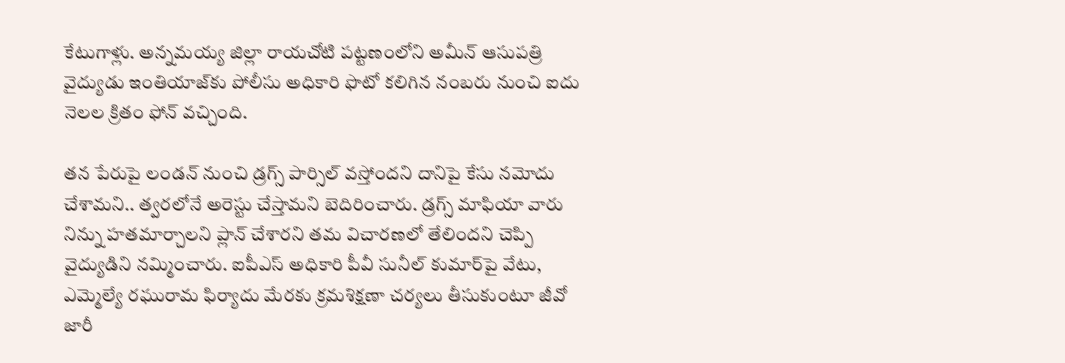కేటుగాళ్లు. అన్నమయ్య జిల్లా రాయచోటి పట్టణంలోని అమీన్ ఆసుపత్రి వైద్యుడు ఇంతియాజ్‌కు పోలీసు అధికారి ఫొటో కలిగిన నంబరు నుంచి ఐదు నెలల క్రితం ఫోన్ వచ్చింది.

తన పేరుపై లండన్ నుంచి డ్రగ్స్ పార్సిల్ వస్తోందని దానిపై కేసు నమోదు చేశామని.. త్వరలోనే అరెస్టు చేస్తామని బెదిరించారు. డ్రగ్స్ మాఫియా వారు నిన్ను హతమార్చాలని ప్లాన్ చేశారని తమ విచారణలో తేలిందని చెప్పి వైద్యుడిని నమ్మించారు. ఐపీఎస్ అధికారి పీవీ సునీల్ కుమార్‌పై వేటు, ఎమ్మెల్యే రఘురామ ఫిర్యాదు మేరకు క్రమశిక్షణా చర్యలు తీసుకుంటూ జీవో జారీ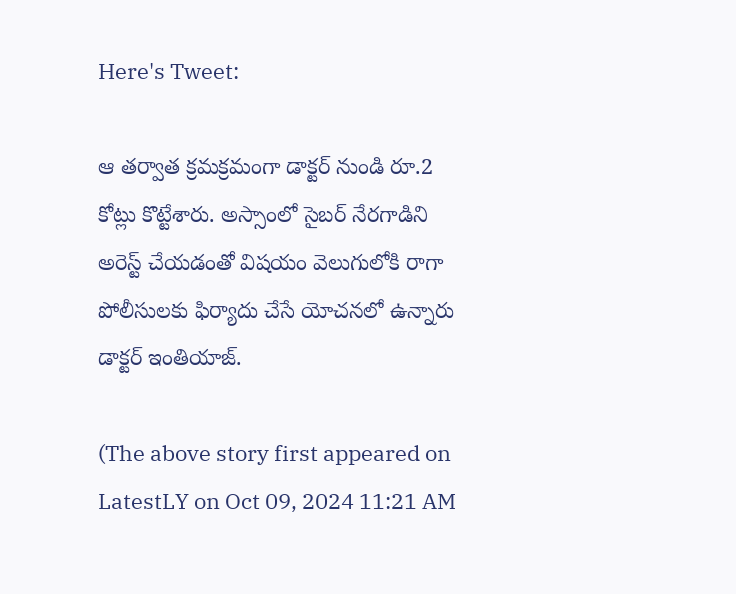Here's Tweet:

ఆ తర్వాత క్రమక్రమంగా డాక్టర్‌ నుండి రూ.2 కోట్లు కొట్టేశారు. అస్సాంలో సైబర్ నేరగాడిని అరెస్ట్ చేయడంతో విషయం వెలుగులోకి రాగా పోలీసులకు ఫిర్యాదు చేసే యోచనలో ఉన్నారు డాక్టర్ ఇంతియాజ్.

(The above story first appeared on LatestLY on Oct 09, 2024 11:21 AM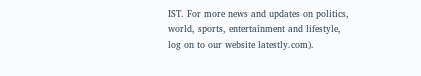IST. For more news and updates on politics, world, sports, entertainment and lifestyle, log on to our website latestly.com).